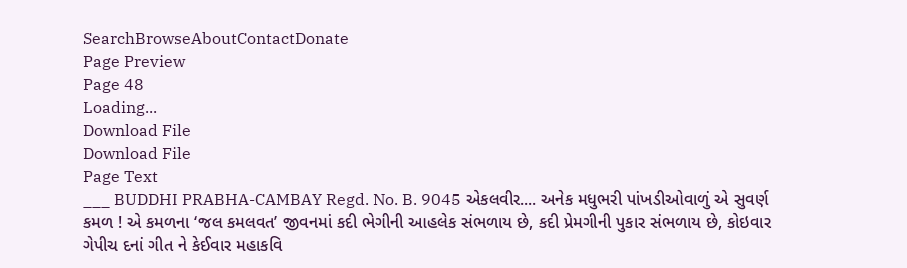SearchBrowseAboutContactDonate
Page Preview
Page 48
Loading...
Download File
Download File
Page Text
___ BUDDHI PRABHA-CAMBAY Regd. No. B. 9045 એકલવીર.... અનેક મધુભરી પાંખડીઓવાળું એ સુવર્ણ કમળ ! એ કમળના ‘જલ કમલવત’ જીવનમાં કદી ભેગીની આહલેક સંભળાય છે, કદી પ્રેમગીની પુકાર સંભળાય છે, કોઇવાર ગેપીચ દનાં ગીત ને કેઈવાર મહાકવિ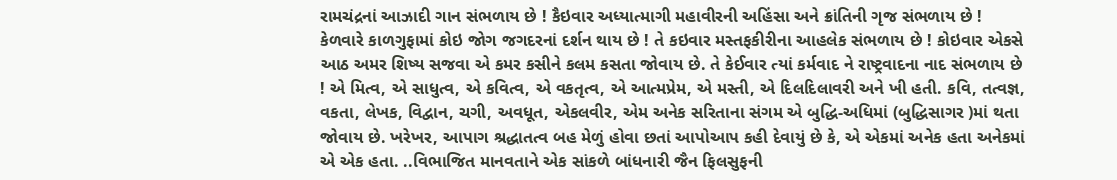રામચંદ્રનાં આઝાદી ગાન સંભળાય છે ! કૈઇવાર અધ્યાત્માગી મહાવીરની અહિંસા અને ક્રાંતિની ગૃજ સંભળાય છે ! કેળવારે કાળગુફામાં કોઇ જોગ જગદરનાં દર્શન થાય છે ! તે કઇવાર મસ્તફકીરીના આહલેક સંભળાય છે ! કોઇવાર એકસે આઠ અમર શિષ્ય સજવા એ કમર કસીને કલમ કસતા જોવાય છે. તે કેઈવાર ત્યાં કર્મવાદ ને રાષ્ટ્રવાદના નાદ સંભળાય છે ! એ મિત્વ, એ સાધુત્વ, એ કવિત્વ, એ વકતૃત્વ, એ આત્મપ્રેમ, એ મસ્તી, એ દિલદિલાવરી અને ખી હતી. કવિ, તત્વજ્ઞ, વકતા, લેખક, વિદ્વાન, ચગી, અવધૂત, એકલવીર, એમ અનેક સરિતાના સંગમ એ બુદ્ધિ-અધિમાં (બુદ્ધિસાગર )માં થતા જોવાય છે. ખરેખર, આપાગ શ્રદ્ધાતત્વ બહ મેળું હોવા છતાં આપોઆપ કહી દેવાયું છે કે, એ એકમાં અનેક હતા અનેકમાં એ એક હતા. ..વિભાજિત માનવતાને એક સાંકળે બાંધનારી જૈન ફિલસુફની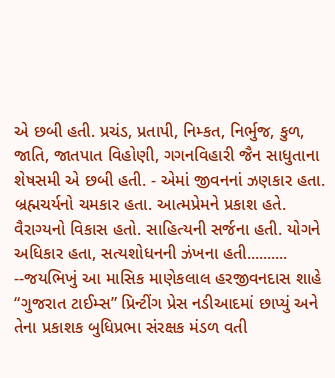એ છબી હતી. પ્રચંડ, પ્રતાપી, નિમ્કત, નિર્ભુજ, કુળ, જાતિ, જાતપાત વિહોણી, ગગનવિહારી જૈન સાધુતાના શેષસમી એ છબી હતી. - એમાં જીવનનાં ઝણકાર હતા. બ્રહ્મચર્યનો ચમકાર હતા. આત્મપ્રેમને પ્રકાશ હતે. વૈરાગ્યનો વિકાસ હતો. સાહિત્યની સર્જના હતી. યોગને અધિકાર હતા, સત્યશોધનની ઝંખના હતી.......... --જયભિખું આ માસિક માણેકલાલ હરજીવનદાસ શાહે “ગુજરાત ટાઈમ્સ” પ્રિન્ટીંગ પ્રેસ નડીઆદમાં છાપ્યું અને તેના પ્રકાશક બુધિપ્રભા સંરક્ષક મંડળ વતી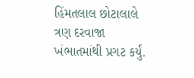હિંમતલાલ છોટાલાલે ત્રણ દરવાજા ખંભાતમાંથી પ્રગટ કર્યું.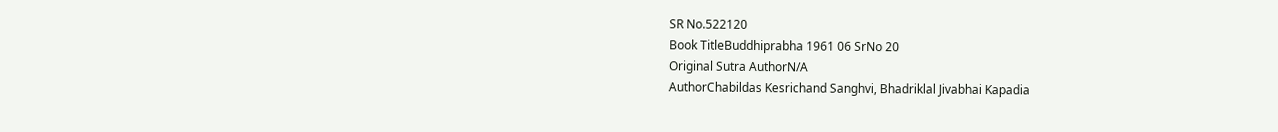SR No.522120
Book TitleBuddhiprabha 1961 06 SrNo 20
Original Sutra AuthorN/A
AuthorChabildas Kesrichand Sanghvi, Bhadriklal Jivabhai Kapadia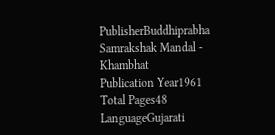PublisherBuddhiprabha Samrakshak Mandal - Khambhat
Publication Year1961
Total Pages48
LanguageGujarati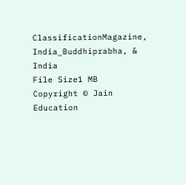ClassificationMagazine, India_Buddhiprabha, & India
File Size1 MB
Copyright © Jain Education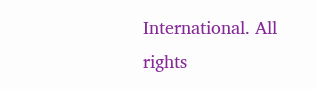International. All rights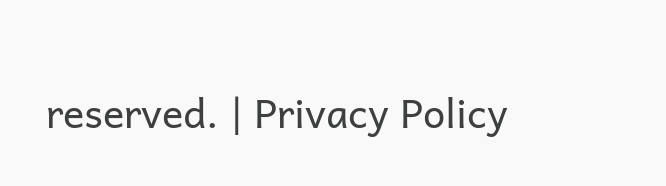reserved. | Privacy Policy